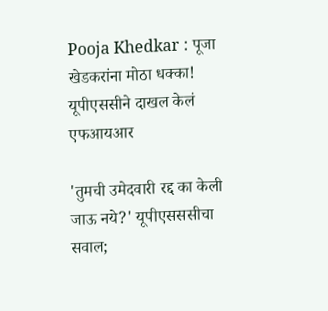Pooja Khedkar : पूजा खेडकरांना मोठा धक्का! यूपीएससीने दाखल केलं एफआयआर

'तुमची उमेदवारी रद्द का केली जाऊ नये?' यूपीएसससीचा सवाल;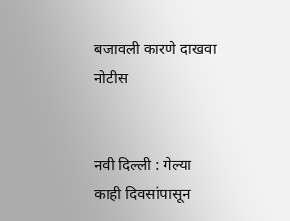बजावली कारणे दाखवा नोटीस


नवी दिल्ली : गेल्या काही दिवसांपासून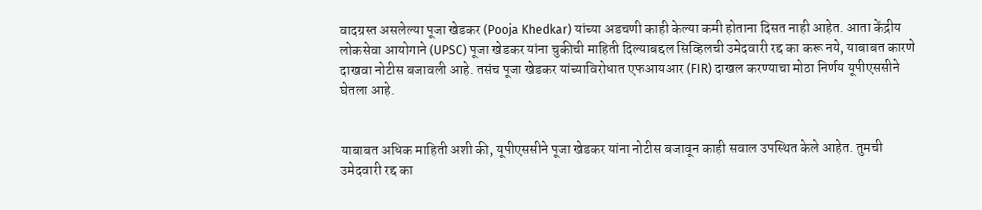वादग्रस्त असलेल्या पूजा खेडकर (Pooja Khedkar) यांच्या अडचणी काही केल्या कमी होताना दिसत नाही आहेत. आता केंद्रीय लोकसेवा आयोगाने (UPSC) पूजा खेडकर यांना चुकीची माहिती दिल्याबद्दल सिव्हिलची उमेदवारी रद्द का करू नये, याबाबत कारणे दाखवा नोटीस बजावली आहे. तसंच पूजा खेडकर यांच्याविरोधात एफआयआर (FIR) दाखल करण्याचा मोठा निर्णय यूपीएससीने घेतला आहे.


याबाबत अधिक माहिती अशी की, यूपीएससीने पूजा खेडकर यांना नोटीस बजावून काही सवाल उपस्थित केले आहेत. तुमची उमेदवारी रद्द का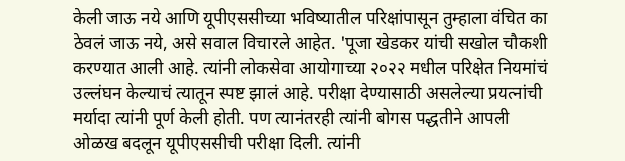केली जाऊ नये आणि यूपीएससीच्या भविष्यातील परिक्षांपासून तुम्हाला वंचित का ठेवलं जाऊ नये, असे सवाल विचारले आहेत. 'पूजा खेडकर यांची सखोल चौकशी करण्यात आली आहे. त्यांनी लोकसेवा आयोगाच्या २०२२ मधील परिक्षेत नियमांचं उल्लंघन केल्याचं त्यातून स्पष्ट झालं आहे. परीक्षा देण्यासाठी असलेल्या प्रयत्नांची मर्यादा त्यांनी पूर्ण केली होती. पण त्यानंतरही त्यांनी बोगस पद्धतीने आपली ओळख बदलून यूपीएससीची परीक्षा दिली. त्यांनी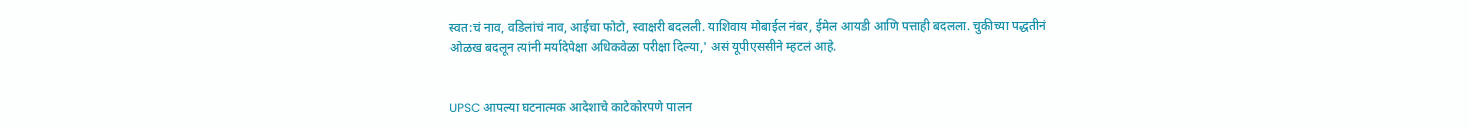स्वत:चं नाव, वडिलांचं नाव, आईचा फोटो, स्वाक्षरी बदलली. याशिवाय मोबाईल नंबर, ईमेल आयडी आणि पत्ताही बदलला. चुकीच्या पद्धतीनं ओळख बदलून त्यांनी मर्यादेपेक्षा अधिकवेळा परीक्षा दिल्या,' असं यूपीएससीने म्हटलं आहे.


UPSC आपल्या घटनात्मक आदेशाचे काटेकोरपणे पालन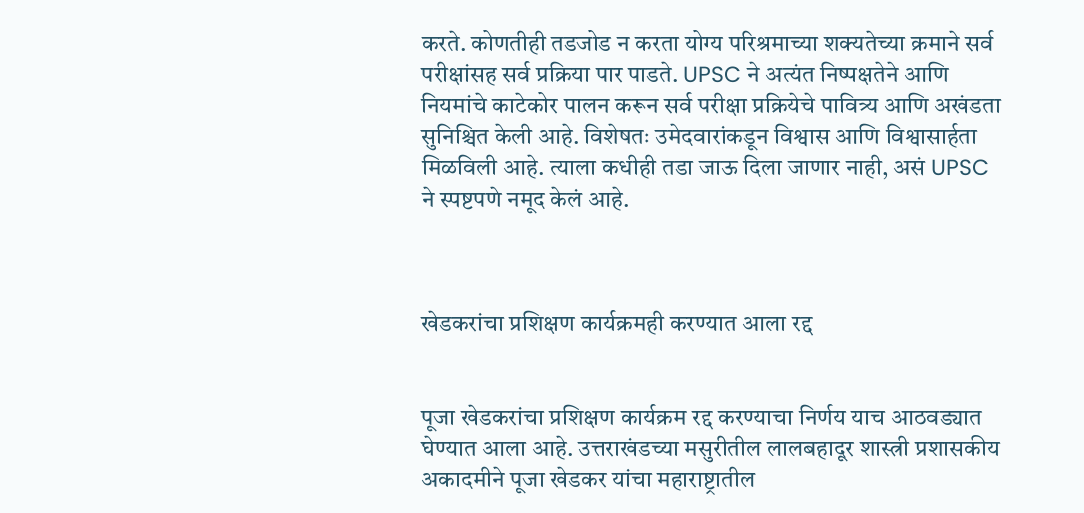करते. कोणतीही तडजोड न करता योग्य परिश्रमाच्या शक्यतेच्या क्रमाने सर्व परीक्षांसह सर्व प्रक्रिया पार पाडते. UPSC ने अत्यंत निष्पक्षतेने आणि नियमांचे काटेकोर पालन करून सर्व परीक्षा प्रक्रियेचे पावित्र्य आणि अखंडता सुनिश्चित केली आहे. विशेषतः उमेदवारांकडून विश्वास आणि विश्वासार्हता मिळविली आहे. त्याला कधीही तडा जाऊ दिला जाणार नाही, असं UPSC ने स्पष्टपणे नमूद केलं आहे.



खेडकरांचा प्रशिक्षण कार्यक्रमही करण्यात आला रद्द


पूजा खेडकरांचा प्रशिक्षण कार्यक्रम रद्द करण्याचा निर्णय याच आठवड्यात घेण्यात आला आहे. उत्तराखंडच्या मसुरीतील लालबहादूर शास्त्री प्रशासकीय अकादमीने पूजा खेडकर यांचा महाराष्ट्रातील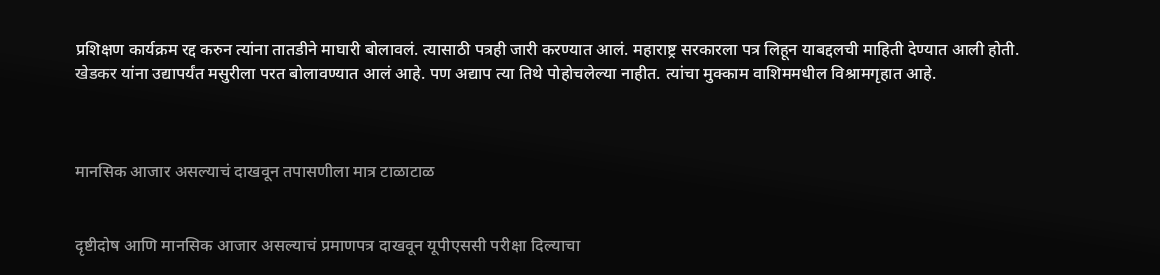प्रशिक्षण कार्यक्रम रद्द करुन त्यांना तातडीने माघारी बोलावलं. त्यासाठी पत्रही जारी करण्यात आलं. महाराष्ट्र सरकारला पत्र लिहून याबद्दलची माहिती देण्यात आली होती. खेडकर यांना उद्यापर्यंत मसुरीला परत बोलावण्यात आलं आहे. पण अद्याप त्या तिथे पोहोचलेल्या नाहीत. त्यांचा मुक्काम वाशिममधील विश्रामगृहात आहे.



मानसिक आजार असल्याचं दाखवून तपासणीला मात्र टाळाटाळ


दृष्टीदोष आणि मानसिक आजार असल्याचं प्रमाणपत्र दाखवून यूपीएससी परीक्षा दिल्याचा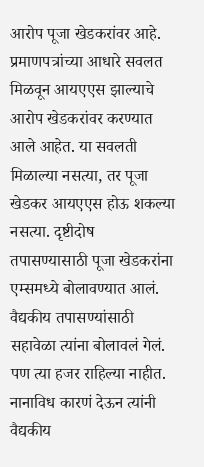आरोप पूजा खेडकरांवर आहे. प्रमाणपत्रांच्या आधारे सवलत मिळवून आयएएस झाल्याचे आरोप खेडकरांवर करण्यात आले आहेत. या सवलती मिळाल्या नसत्या, तर पूजा खेडकर आयएएस होऊ शकल्या नसत्या. दृष्टीदोष तपासण्यासाठी पूजा खेडकरांना एम्समध्ये बोलावण्यात आलं. वैद्यकीय तपासण्यांसाठी सहावेळा त्यांना बोलावलं गेलं. पण त्या हजर राहिल्या नाहीत. नानाविध कारणं देऊन त्यांनी वैद्यकीय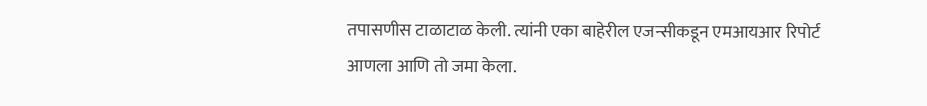तपासणीस टाळाटाळ केली. त्यांनी एका बाहेरील एजन्सीकडून एमआयआर रिपोर्ट आणला आणि तो जमा केला.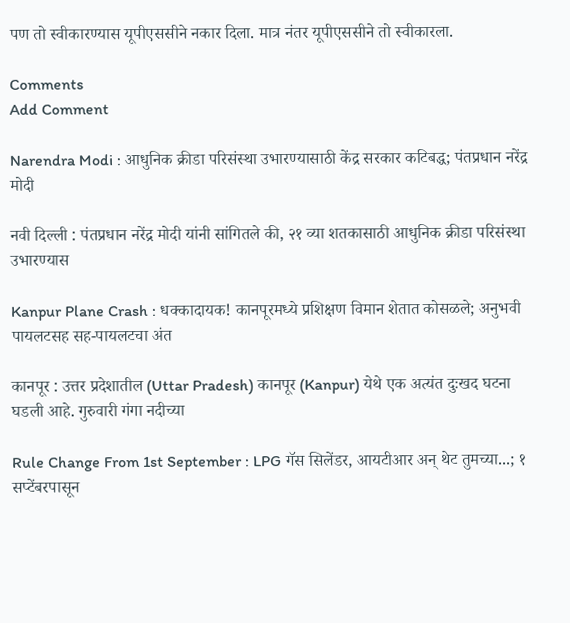पण तो स्वीकारण्यास यूपीएससीने नकार दिला. मात्र नंतर यूपीएससीने तो स्वीकारला.

Comments
Add Comment

Narendra Modi : आधुनिक क्रीडा परिसंस्था उभारण्यासाठी केंद्र सरकार कटिबद्ध; पंतप्रधान नरेंद्र मोदी

नवी दिल्ली : पंतप्रधान नरेंद्र मोदी यांनी सांगितले की, २१ व्या शतकासाठी आधुनिक क्रीडा परिसंस्था उभारण्यास

Kanpur Plane Crash : धक्कादायक! कानपूरमध्ये प्रशिक्षण विमान शेतात कोसळले; अनुभवी पायलटसह सह-पायलटचा अंत

कानपूर : उत्तर प्रदेशातील (Uttar Pradesh) कानपूर (Kanpur) येथे एक अत्यंत दुःखद घटना घडली आहे. गुरुवारी गंगा नदीच्या

Rule Change From 1st September : LPG गॅस सिलेंडर, आयटीआर अन् थेट तुमच्या...; १ सप्टेंबरपासून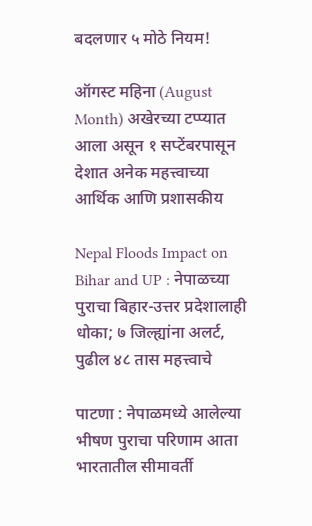बदलणार ५ मोठे नियम!

ऑगस्ट महिना (August Month) अखेरच्या टप्प्यात आला असून १ सप्टेंबरपासून देशात अनेक महत्त्वाच्या आर्थिक आणि प्रशासकीय

Nepal Floods Impact on Bihar and UP : नेपाळच्या पुराचा बिहार-उत्तर प्रदेशालाही धोका; ७ जिल्ह्यांना अलर्ट, पुढील ४८ तास महत्त्वाचे

पाटणा : नेपाळमध्ये आलेल्या भीषण पुराचा परिणाम आता भारतातील सीमावर्ती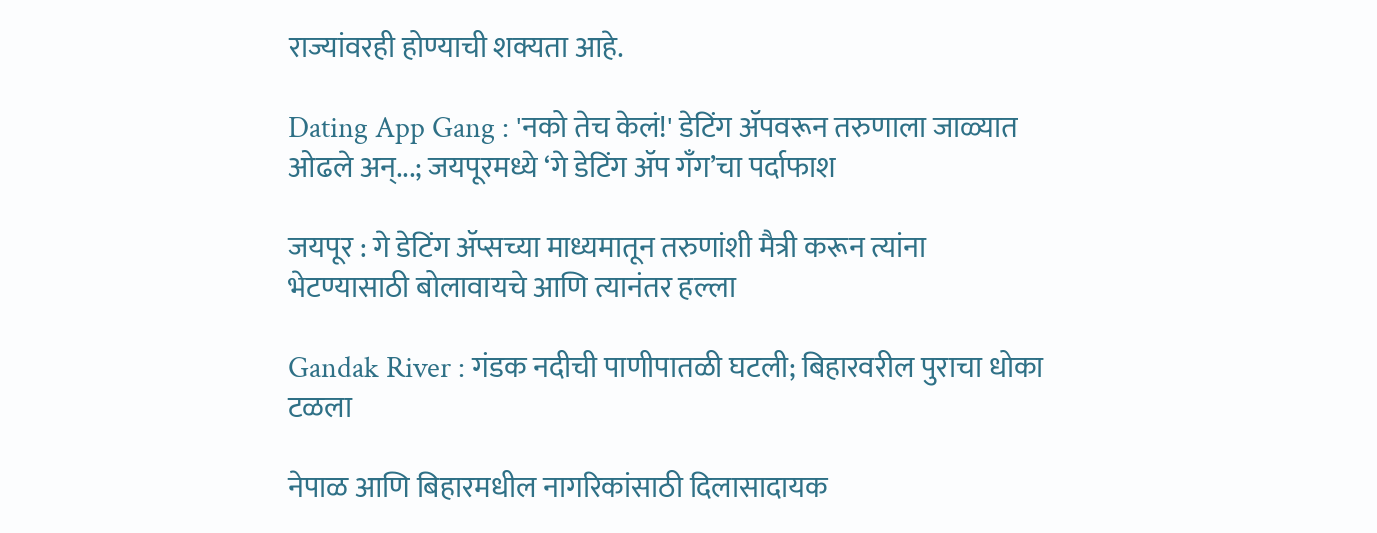राज्यांवरही होण्याची शक्यता आहे.

Dating App Gang : 'नको तेच केलं!' डेटिंग ॲपवरून तरुणाला जाळ्यात ओढले अन्...; जयपूरमध्ये ‘गे डेटिंग ॲप गँग’चा पर्दाफाश

जयपूर : गे डेटिंग ॲप्सच्या माध्यमातून तरुणांशी मैत्री करून त्यांना भेटण्यासाठी बोलावायचे आणि त्यानंतर हल्ला

Gandak River : गंडक नदीची पाणीपातळी घटली; बिहारवरील पुराचा धोका टळला

नेपाळ आणि बिहारमधील नागरिकांसाठी दिलासादायक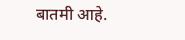बातमी आहे.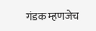गंडक म्हणजेच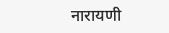नारायणी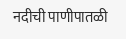नदीची पाणीपातळी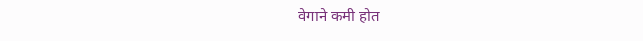वेगाने कमी होत